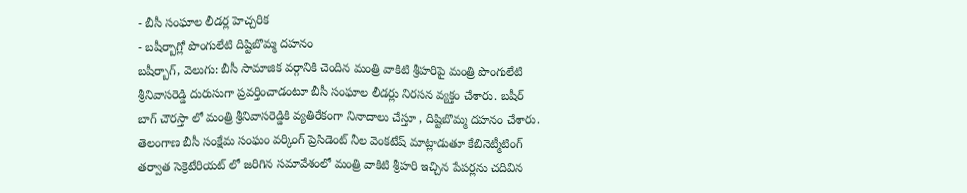- బీసీ సంఘాల లీడర్ల హెచ్చరిక
- బషీర్బాగ్లో పొంగులేటి దిష్టిబొమ్మ దహనం
బషీర్బాగ్, వెలుగు: బీసీ సామాజిక వర్గానికి చెందిన మంత్రి వాకిటి శ్రీహరిపై మంత్రి పొంగులేటి శ్రీనివాసరెడ్డి దురుసుగా ప్రవర్తించాడంటూ బీసీ సంఘాల లీడర్లు నిరసన వ్యక్తం చేశారు. బషీర్ బాగ్ చౌరస్తా లో మంత్రి శ్రీనివాసరెడ్డికి వ్యతిరేకంగా నినాదాలు చేస్తూ , దిష్టిబొమ్మ దహనం చేశారు.
తెలంగాణ బీసీ సంక్షేమ సంఘం వర్కింగ్ ప్రెసిడెంట్ నీల వెంకటేష్ మాట్లాడుతూ కేబినెట్మీటింగ్ తర్వాత సెక్రెటేరియట్ లో జరిగిన సమావేశంలో మంత్రి వాకిటి శ్రీహరి ఇచ్చిన పేపర్లను చదివిన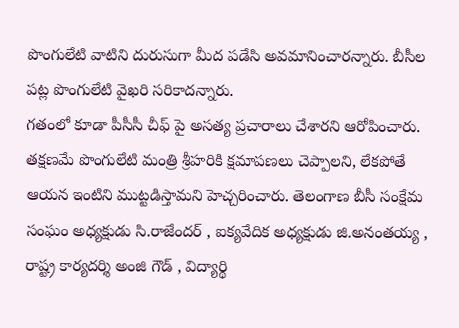పొంగులేటి వాటిని దురుసుగా మీద పడేసి అవమానించారన్నారు. బీసీల పట్ల పొంగులేటి వైఖరి సరికాదన్నారు.
గతంలో కూడా పీసీసీ చీఫ్ పై అసత్య ప్రచారాలు చేశారని ఆరోపించారు. తక్షణమే పొంగులేటి మంత్రి శ్రీహరికి క్షమాపణలు చెప్పాలని, లేకపోతే ఆయన ఇంటిని ముట్టడిస్తామని హెచ్చరించారు. తెలంగాణ బీసీ సంక్షేమ సంఘం అధ్యక్షుడు సి.రాజేందర్ , ఐక్యవేదిక అధ్యక్షుడు జి.అనంతయ్య , రాష్ట్ర కార్యదర్శి అంజి గౌడ్ , విద్యార్థి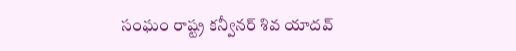సంఘం రాష్ట్ర కన్వీనర్ శివ యాదవ్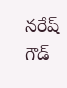నరేష్ గౌడ్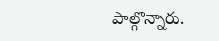పాల్గొన్నారు.